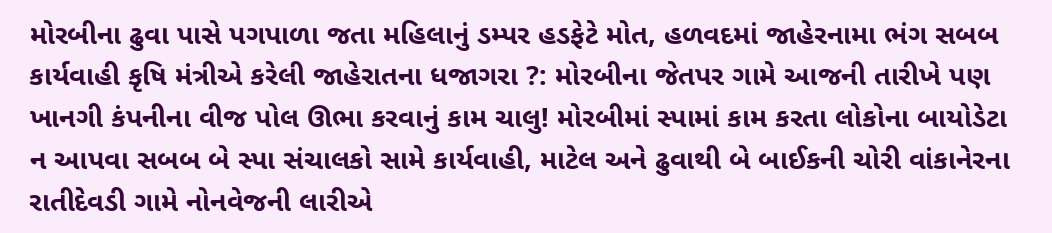મોરબીના ઢુવા પાસે પગપાળા જતા મહિલાનું ડમ્પર હડફેટે મોત, હળવદમાં જાહેરનામા ભંગ સબબ કાર્યવાહી કૃષિ મંત્રીએ કરેલી જાહેરાતના ધજાગરા ?: મોરબીના જેતપર ગામે આજની તારીખે પણ ખાનગી કંપનીના વીજ પોલ ઊભા કરવાનું કામ ચાલુ! મોરબીમાં સ્પામાં કામ કરતા લોકોના બાયોડેટા ન આપવા સબબ બે સ્પા સંચાલકો સામે કાર્યવાહી, માટેલ અને ઢુવાથી બે બાઈકની ચોરી વાંકાનેરના રાતીદેવડી ગામે નોનવેજની લારીએ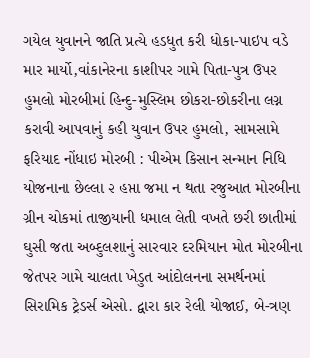ગયેલ યુવાનને જાતિ પ્રત્યે હડધુત કરી ધોકા-પાઇપ વડે માર માર્યો,વાંકાનેરના કાશીપર ગામે પિતા-પુત્ર ઉપર હુમલો મોરબીમાં હિન્દુ-મુસ્લિમ છોકરા-છોકરીના લગ્ન કરાવી આપવાનું કહી યુવાન ઉપર હુમલો, સામસામે ફરિયાદ નોંધાઇ મોરબી : પીએમ કિસાન સન્માન નિધિ યોજનાના છેલ્લા ૨ હપ્તા જમા ન થતા રજુઆત મોરબીના ગ્રીન ચોકમાં તાજીયાની ધમાલ લેતી વખતે છરી છાતીમાં ઘુસી જતા અબ્દુલશાનું સારવાર દરમિયાન મોત મોરબીના જેતપર ગામે ચાલતા ખેડુત આંદોલનના સમર્થનમાં સિરામિક ટ્રેડર્સ એસો. દ્વારા કાર રેલી યોજાઈ, બે-ત્રણ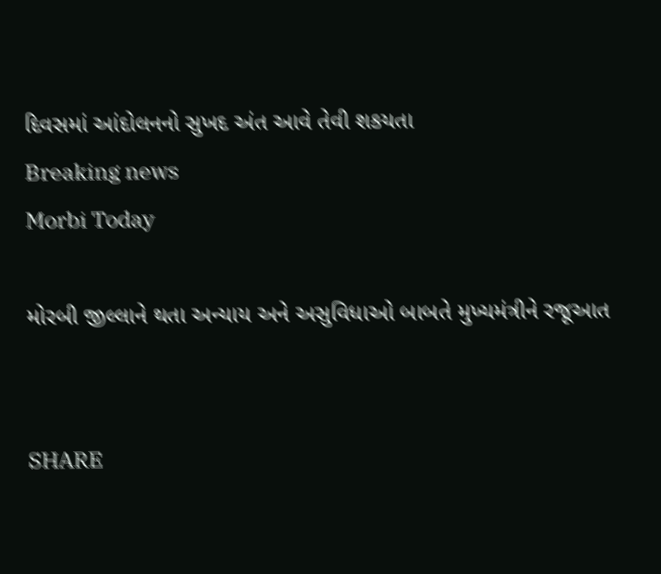દિવસમાં આંદોલનનો સુખદ અંત આવે તેવી શકયતા
Breaking news
Morbi Today

મોરબી જીલ્લાને થતા અન્યાય અને અસુવિધાઓ બાબતે મુખ્યમંત્રીને રજૂઆત


SHARE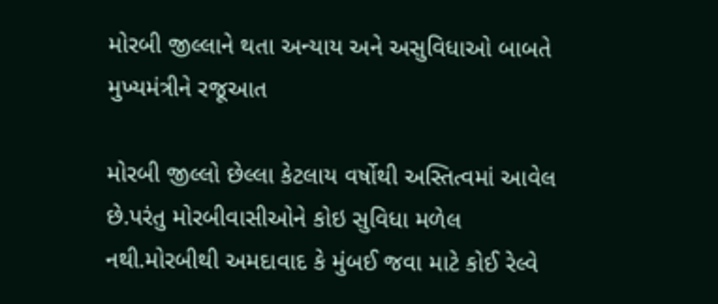મોરબી જીલ્લાને થતા અન્યાય અને અસુવિધાઓ બાબતે મુખ્યમંત્રીને રજૂઆત

મોરબી જીલ્લો છેલ્લા કેટલાય વર્ષોથી અસ્તિત્વમાં આવેલ છે.પરંતુ મોરબીવાસીઓને કોઇ સુવિધા મળેલ નથી.મોરબીથી અમદાવાદ કે મુંબઈ જવા માટે કોઈ રેલ્વે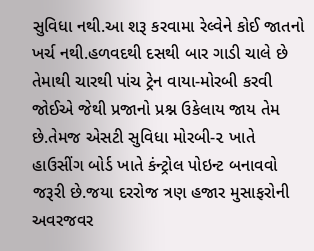સુવિધા નથી.આ શરૂ કરવામા રેલ્વેને કોઈ જાતનો ખર્ચ નથી.હળવદથી દસથી બાર ગાડી ચાલે છે તેમાથી ચારથી પાંચ ટ્રેન વાયા-મોરબી કરવી જોઈએ જેથી પ્રજાનો પ્રશ્ન ઉકેલાય જાય તેમ છે.તેમજ એસટી સુવિધા મોરબી-૨ ખાતે હાઉસીંગ બોર્ડ ખાતે કંન્ટ્રોલ પોઇન્ટ બનાવવો જરૂરી છે.જયા દરરોજ ત્રણ હજાર મુસાફરોની અવરજવર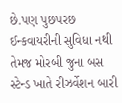છે.પણ પુછપરછ ઈન્કવાયરીની સુવિધા નથી તેમજ મોરબી જુના બસ સ્ટેન્ડ ખાતે રીઝર્વેશન બારી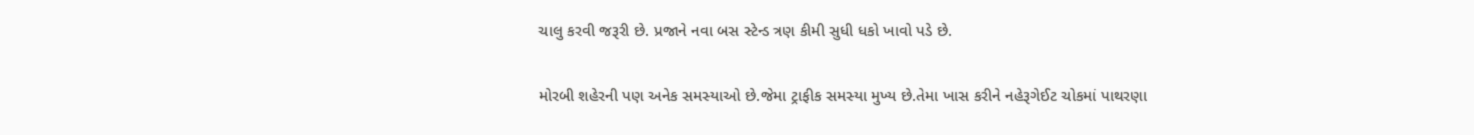ચાલુ કરવી જરૂરી છે. પ્રજાને નવા બસ સ્ટેન્ડ ત્રણ કીમી સુધી ધકો ખાવો પડે છે.

મોરબી શહેરની પણ અનેક સમસ્યાઓ છે.જેમા ટ્રાફીક સમસ્યા મુખ્ય છે.તેમા ખાસ કરીને નહેરૂગેઈટ ચોકમાં પાથરણા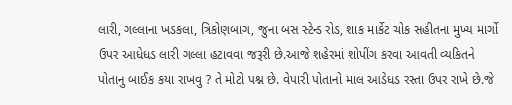લારી, ગલ્લાના ખડકલા, ત્રિકોણબાગ, જુના બસ સ્ટેન્ડ રોડ, શાક માર્કેટ ચોક સહીતના મુખ્ય માર્ગો ઉપર આધેધડ લારી ગલ્લા હટાવવા જરૂરી છે.આજે શહેરમાં શોપીંગ કરવા આવતી વ્યકિતને પોતાનુ બાઈક કયા રાખવુ ? તે મોટો પશ્ન છે. વેપારી પોતાનો માલ આડેધડ રસ્તા ઉપર રાખે છે.જે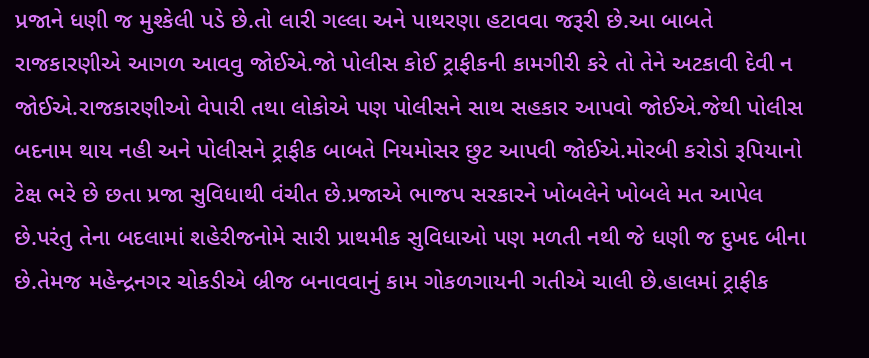પ્રજાને ધણી જ મુશ્કેલી પડે છે.તો લારી ગલ્લા અને પાથરણા હટાવવા જરૂરી છે.આ બાબતે રાજકારણીએ આગળ આવવુ જોઈએ.જો પોલીસ કોઈ ટ્રાફીકની કામગીરી કરે તો તેને અટકાવી દેવી ન જોઈએ.રાજકારણીઓ વેપારી તથા લોકોએ પણ પોલીસને સાથ સહકાર આપવો જોઈએ.જેથી પોલીસ બદનામ થાય નહી અને પોલીસને ટ્રાફીક બાબતે નિયમોસર છુટ આપવી જોઈએ.મોરબી કરોડો રૂપિયાનો ટેક્ષ ભરે છે છતા પ્રજા સુવિધાથી વંચીત છે.પ્રજાએ ભાજપ સરકારને ખોબલેને ખોબલે મત આપેલ છે.પરંતુ તેના બદલામાં શહેરીજનોમે સારી પ્રાથમીક સુવિધાઓ પણ મળતી નથી જે ધણી જ દુખદ બીના છે.તેમજ મહેન્દ્રનગર ચોકડીએ બ્રીજ બનાવવાનું કામ ગોકળગાયની ગતીએ ચાલી છે.હાલમાં ટ્રાફીક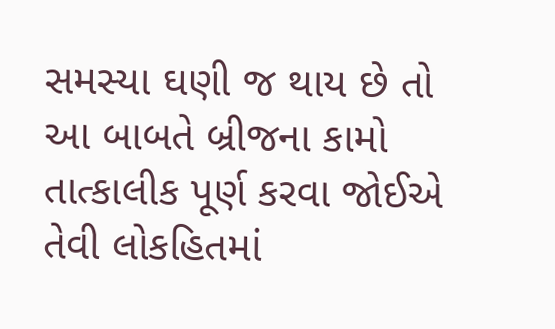સમસ્યા ઘણી જ થાય છે તો આ બાબતે બ્રીજના કામો તાત્કાલીક પૂર્ણ કરવા જોઈએ તેવી લોકહિતમાં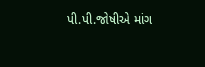પી.પી.જોષીએ માંગ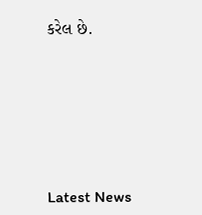કરેલ છે.






Latest News